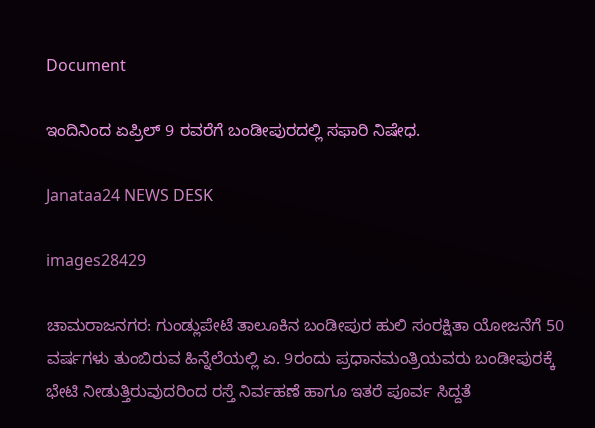Document

ಇಂದಿನಿಂದ ಏಪ್ರಿಲ್‍ 9 ರವರೆಗೆ ಬಂಡೀಪುರದಲ್ಲಿ ಸಫಾರಿ ನಿಷೇಧ.

Janataa24 NEWS DESK

images28429

ಚಾಮರಾಜನಗರ: ಗುಂಡ್ಲುಪೇಟೆ ತಾಲೂಕಿನ ಬಂಡೀಪುರ ಹುಲಿ ಸಂರಕ್ಷಿತಾ ಯೋಜನೆಗೆ 50 ವರ್ಷಗಳು ತುಂಬಿರುವ ಹಿನ್ನೆಲೆಯಲ್ಲಿ ಏ. 9ರಂದು ಪ್ರಧಾನಮಂತ್ರಿಯವರು ಬಂಡೀಪುರಕ್ಕೆ ಭೇಟಿ ನೀಡುತ್ತಿರುವುದರಿಂದ ರಸ್ತೆ ನಿರ್ವಹಣೆ ಹಾಗೂ ಇತರೆ ಪೂರ್ವ ಸಿದ್ದತೆ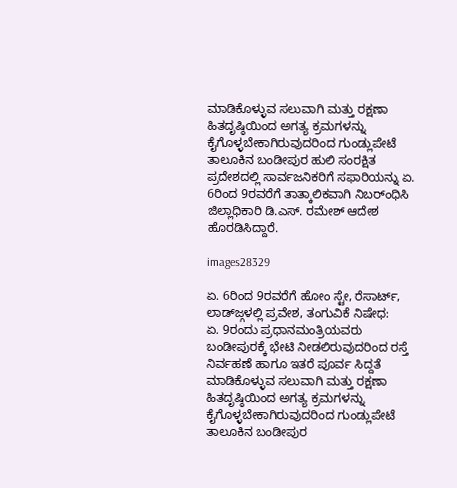ಮಾಡಿಕೊಳ್ಳುವ ಸಲುವಾಗಿ ಮತ್ತು ರಕ್ಷಣಾ ಹಿತದೃಷ್ಠಿಯಿಂದ ಅಗತ್ಯ ಕ್ರಮಗಳನ್ನು ಕೈಗೊಳ್ಳಬೇಕಾಗಿರುವುದರಿಂದ ಗುಂಡ್ಲುಪೇಟೆ ತಾಲೂಕಿನ ಬಂಡೀಪುರ ಹುಲಿ ಸಂರಕ್ಷಿತ ಪ್ರದೇಶದಲ್ಲಿ ಸಾರ್ವಜನಿಕರಿಗೆ ಸಫಾರಿಯನ್ನು ಏ. 6ರಿಂದ 9ರವರೆಗೆ ತಾತ್ಕಾಲಿಕವಾಗಿ ನಿಬರ್ಂಧಿಸಿ ಜಿಲ್ಲಾಧಿಕಾರಿ ಡಿ.ಎಸ್. ರಮೇಶ್ ಆದೇಶ ಹೊರಡಿಸಿದ್ದಾರೆ.

images28329

ಏ. 6ರಿಂದ 9ರವರೆಗೆ ಹೋಂ ಸ್ಟೇ, ರೆಸಾರ್ಟ್, ಲಾಡ್‌ಜ್ಗಳಲ್ಲಿ ಪ್ರವೇಶ, ತಂಗುವಿಕೆ ನಿಷೇಧ:
ಏ. 9ರಂದು ಪ್ರಧಾನಮಂತ್ರಿಯವರು ಬಂಡೀಪುರಕ್ಕೆ ಭೇಟಿ ನೀಡಲಿರುವುದರಿಂದ ರಸ್ತೆ ನಿರ್ವಹಣೆ ಹಾಗೂ ಇತರೆ ಪೂರ್ವ ಸಿದ್ದತೆ ಮಾಡಿಕೊಳ್ಳುವ ಸಲುವಾಗಿ ಮತ್ತು ರಕ್ಷಣಾ ಹಿತದೃಷ್ಠಿಯಿಂದ ಅಗತ್ಯ ಕ್ರಮಗಳನ್ನು ಕೈಗೊಳ್ಳಬೇಕಾಗಿರುವುದರಿಂದ ಗುಂಡ್ಲುಪೇಟೆ ತಾಲೂಕಿನ ಬಂಡೀಪುರ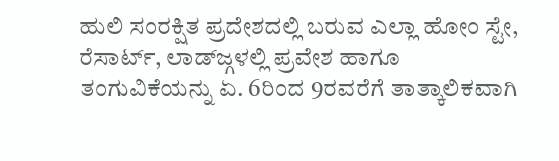ಹುಲಿ ಸಂರಕ್ಷಿತ ಪ್ರದೇಶದಲ್ಲಿ ಬರುವ ಎಲ್ಲಾ ಹೋಂ ಸ್ಟೇ, ರೆಸಾರ್ಟ್, ಲಾಡ್‌ಜ್ಗಳಲ್ಲಿ ಪ್ರವೇಶ ಹಾಗೂ ತಂಗುವಿಕೆಯನ್ನು ಏ. 6ರಿಂದ 9ರವರೆಗೆ ತಾತ್ಕಾಲಿಕವಾಗಿ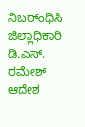ನಿಬರ್ಂಧಿಸಿ ಜಿಲ್ಲಾಧಿಕಾರಿ ಡಿ.ಎಸ್. ರಮೇಶ್ ಆದೇಶ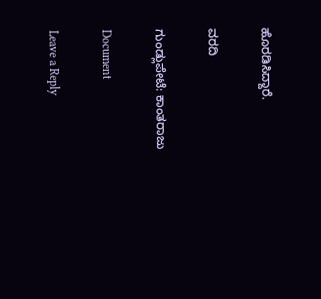ಹೊರಡಿಸಿದ್ದಾರೆ.

ವರದಿ

ಗುಂಡ್ಲುಪೇಟೆ: ಕಾಂತರಾಜು

Document

Leave a Reply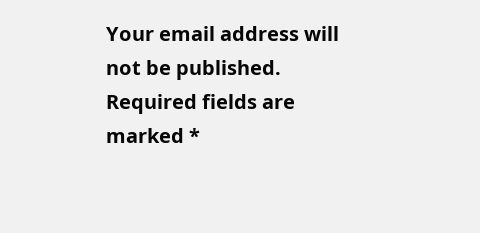Your email address will not be published. Required fields are marked *